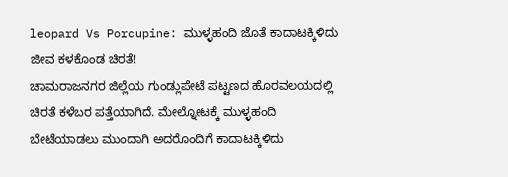leopard Vs Porcupine: ಮುಳ್ಳಹಂದಿ ಜೊತೆ ಕಾದಾಟಕ್ಕಿಳಿದು ಜೀವ ಕಳಕೊಂಡ ಚಿರತೆ!
ಚಾಮರಾಜನಗರ ಜಿಲ್ಲೆಯ ಗುಂಡ್ಲುಪೇಟೆ ಪಟ್ಟಣದ ಹೊರವಲಯದಲ್ಲಿ ಚಿರತೆ ಕಳೆಬರ ಪತ್ತೆಯಾಗಿದೆ. ಮೇಲ್ನೋಟಕ್ಕೆ ಮುಳ್ಳಹಂದಿ ಬೇಟೆಯಾಡಲು ಮುಂದಾಗಿ ಅದರೊಂದಿಗೆ ಕಾದಾಟಕ್ಕಿಳಿದು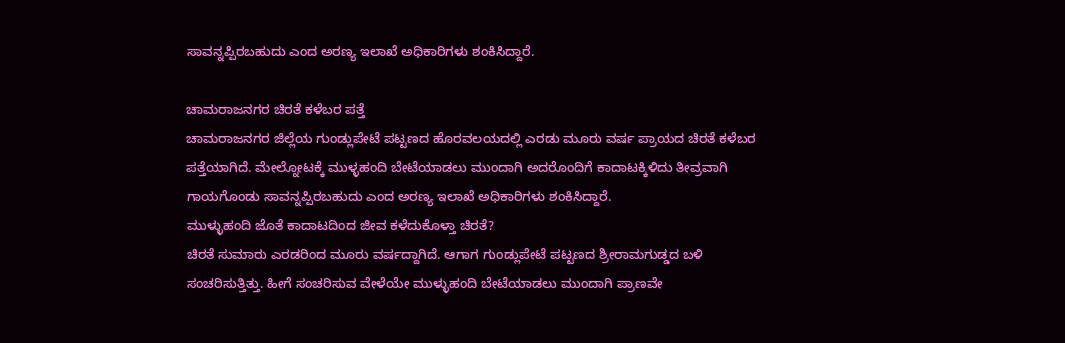ಸಾವನ್ನಪ್ಪಿರಬಹುದು ಎಂದ ಅರಣ್ಯ ಇಲಾಖೆ ಅಧಿಕಾರಿಗಳು ಶಂಕಿಸಿದ್ದಾರೆ.

ಚಾಮರಾಜನಗರ ಚಿರತೆ ಕಳೆಬರ ಪತ್ತೆ
ಚಾಮರಾಜನಗರ ಜಿಲ್ಲೆಯ ಗುಂಡ್ಲುಪೇಟೆ ಪಟ್ಟಣದ ಹೊರವಲಯದಲ್ಲಿ ಎರಡು ಮೂರು ವರ್ಷ ಪ್ರಾಯದ ಚಿರತೆ ಕಳೆಬರ ಪತ್ತೆಯಾಗಿದೆ. ಮೇಲ್ನೋಟಕ್ಕೆ ಮುಳ್ಳಹಂದಿ ಬೇಟೆಯಾಡಲು ಮುಂದಾಗಿ ಅದರೊಂದಿಗೆ ಕಾದಾಟಕ್ಕಿಳಿದು ತೀವ್ರವಾಗಿ ಗಾಯಗೊಂಡು ಸಾವನ್ನಪ್ಪಿರಬಹುದು ಎಂದ ಅರಣ್ಯ ಇಲಾಖೆ ಅಧಿಕಾರಿಗಳು ಶಂಕಿಸಿದ್ದಾರೆ.
ಮುಳ್ಳುಹಂದಿ ಜೊತೆ ಕಾದಾಟದಿಂದ ಜೀವ ಕಳೆದುಕೊಳ್ತಾ ಚಿರತೆ?
ಚಿರತೆ ಸುಮಾರು ಎರಡರಿಂದ ಮೂರು ವರ್ಷದ್ದಾಗಿದೆ. ಆಗಾಗ ಗುಂಡ್ಲುಪೇಟೆ ಪಟ್ಟಣದ ಶ್ರೀರಾಮಗುಡ್ಡದ ಬಳಿ ಸಂಚರಿಸುತ್ತಿತ್ತು. ಹೀಗೆ ಸಂಚರಿಸುವ ವೇಳೆಯೇ ಮುಳ್ಳುಹಂದಿ ಬೇಟೆಯಾಡಲು ಮುಂದಾಗಿ ಪ್ರಾಣವೇ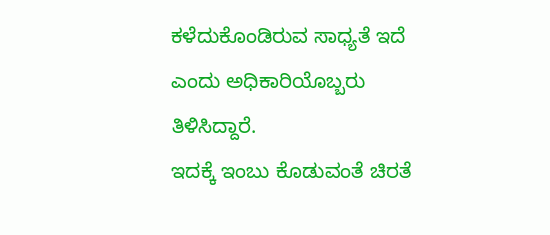ಕಳೆದುಕೊಂಡಿರುವ ಸಾಧ್ಯತೆ ಇದೆ ಎಂದು ಅಧಿಕಾರಿಯೊಬ್ಬರು ತಿಳಿಸಿದ್ದಾರೆ.
ಇದಕ್ಕೆ ಇಂಬು ಕೊಡುವಂತೆ ಚಿರತೆ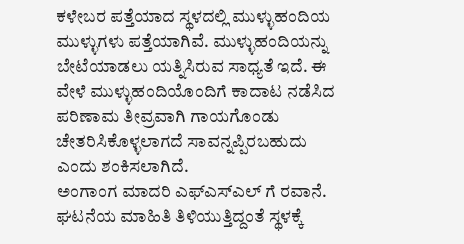ಕಳೇಬರ ಪತ್ತೆಯಾದ ಸ್ಥಳದಲ್ಲಿ ಮುಳ್ಳುಹಂದಿಯ ಮುಳ್ಳುಗಳು ಪತ್ತೆಯಾಗಿವೆ. ಮುಳ್ಳುಹಂದಿಯನ್ನು ಬೇಟೆಯಾಡಲು ಯತ್ನಿಸಿರುವ ಸಾಧ್ಯತೆ ಇದೆ. ಈ ವೇಳೆ ಮುಳ್ಳುಹಂದಿಯೊಂದಿಗೆ ಕಾದಾಟ ನಡೆಸಿದ ಪರಿಣಾಮ ತೀವ್ರವಾಗಿ ಗಾಯಗೊಂಡು ಚೇತರಿಸಿಕೊಳ್ಳಲಾಗದೆ ಸಾವನ್ನಪ್ಪಿರಬಹುದು ಎಂದು ಶಂಕಿಸಲಾಗಿದೆ.
ಅಂಗಾಂಗ ಮಾದರಿ ಎಫ್ಎಸ್ಎಲ್ ಗೆ ರವಾನೆ.
ಘಟನೆಯ ಮಾಹಿತಿ ತಿಳಿಯುತ್ತಿದ್ದಂತೆ ಸ್ಥಳಕ್ಕೆ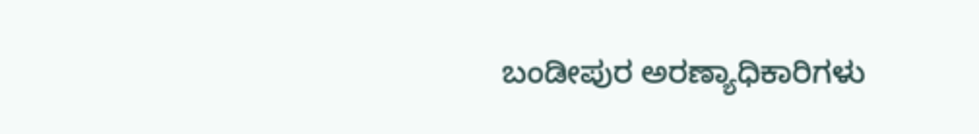ಬಂಡೀಪುರ ಅರಣ್ಯಾಧಿಕಾರಿಗಳು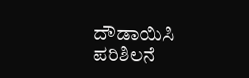ದೌಡಾಯಿಸಿ ಪರಿಶಿಲನೆ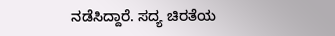ನಡೆಸಿದ್ದಾರೆ. ಸದ್ಯ ಚಿರತೆಯ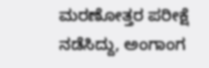ಮರಣೋತ್ತರ ಪರೀಕ್ಷೆ ನಡೆಸಿದ್ದು, ಅಂಗಾಂಗ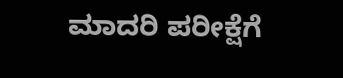ಮಾದರಿ ಪರೀಕ್ಷೆಗೆ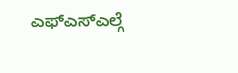ಎಫ್ಎಸ್ಎಲ್ಗೆ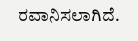ರವಾನಿಸಲಾಗಿದೆ.